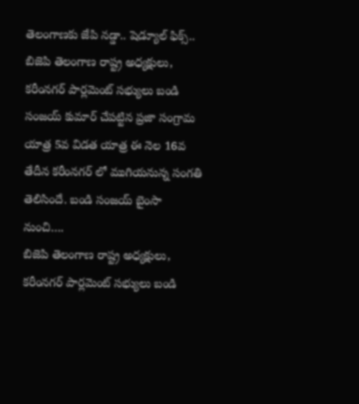తెలంగాణకు జేపి నడ్డా.. షెడ్యూల్ ఫిక్స్..
బిజెపి తెలంగాణ రాష్ట్ర అధ్యక్షులు, కరీంనగర్ పార్లమెంట్ సభ్యులు బండి సంజయ్ కుమార్ చేపట్టిన ప్రజా సంగ్రామ యాత్ర 5వ విడత యాత్ర ఈ నెల 16వ తేదీన కరీంనగర్ లో ముగియనున్న సంగతి తెలిసిందే. బండి సంజయ్ బైంసా నుంచి….
బిజెపి తెలంగాణ రాష్ట్ర అధ్యక్షులు, కరీంనగర్ పార్లమెంట్ సభ్యులు బండి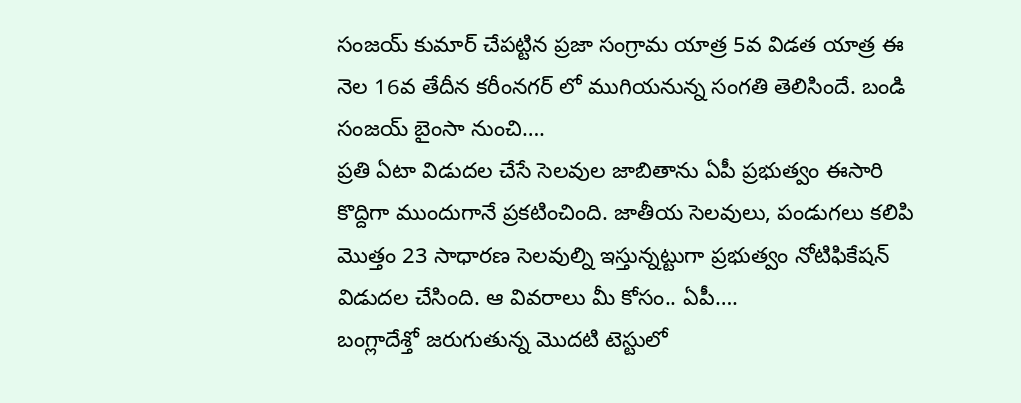సంజయ్ కుమార్ చేపట్టిన ప్రజా సంగ్రామ యాత్ర 5వ విడత యాత్ర ఈ నెల 16వ తేదీన కరీంనగర్ లో ముగియనున్న సంగతి తెలిసిందే. బండి సంజయ్ బైంసా నుంచి….
ప్రతి ఏటా విడుదల చేసే సెలవుల జాబితాను ఏపీ ప్రభుత్వం ఈసారి కొద్దిగా ముందుగానే ప్రకటించింది. జాతీయ సెలవులు, పండుగలు కలిపి మొత్తం 23 సాధారణ సెలవుల్ని ఇస్తున్నట్టుగా ప్రభుత్వం నోటిఫికేషన్ విడుదల చేసింది. ఆ వివరాలు మీ కోసం.. ఏపీ….
బంగ్లాదేశ్తో జరుగుతున్న మొదటి టెస్టులో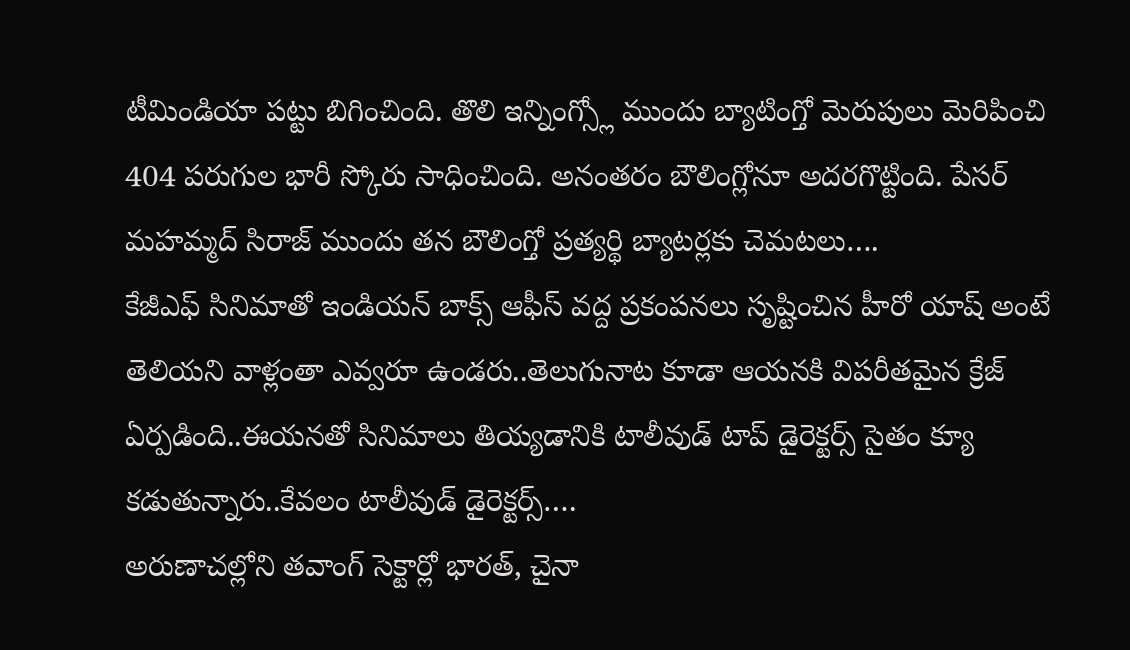టీమిండియా పట్టు బిగించింది. తొలి ఇన్నింగ్స్లో ముందు బ్యాటింగ్తో మెరుపులు మెరిపించి 404 పరుగుల భారీ స్కోరు సాధించింది. అనంతరం బౌలింగ్లోనూ అదరగొట్టింది. పేసర్ మహమ్మద్ సిరాజ్ ముందు తన బౌలింగ్తో ప్రత్యర్థి బ్యాటర్లకు చెమటలు….
కేజీఎఫ్ సినిమాతో ఇండియన్ బాక్స్ ఆఫీస్ వద్ద ప్రకంపనలు సృష్టించిన హీరో యాష్ అంటే తెలియని వాళ్లంతా ఎవ్వరూ ఉండరు..తెలుగునాట కూడా ఆయనకి విపరీతమైన క్రేజ్ ఏర్పడింది..ఈయనతో సినిమాలు తియ్యడానికి టాలీవుడ్ టాప్ డైరెక్టర్స్ సైతం క్యూ కడుతున్నారు..కేవలం టాలీవుడ్ డైరెక్టర్స్….
అరుణాచల్లోని తవాంగ్ సెక్టార్లో భారత్, చైనా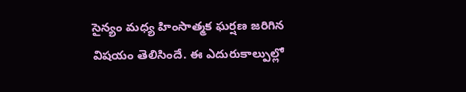సైన్యం మధ్య హింసాత్మక ఘర్షణ జరిగిన విషయం తెలిసిందే. ఈ ఎదురుకాల్పుల్లో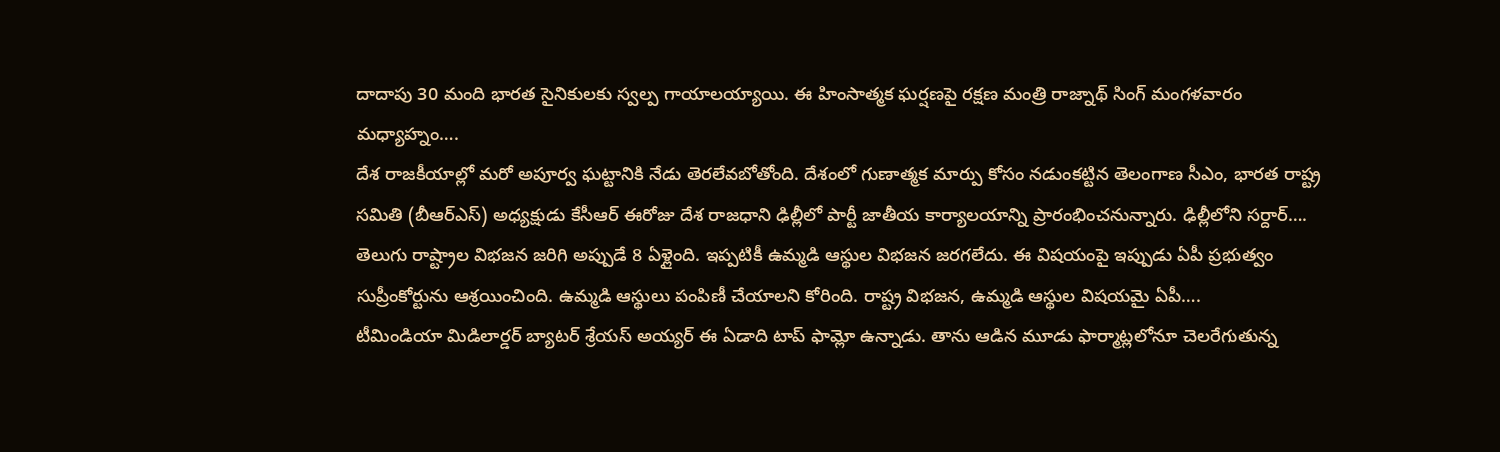దాదాపు 30 మంది భారత సైనికులకు స్వల్ప గాయాలయ్యాయి. ఈ హింసాత్మక ఘర్షణపై రక్షణ మంత్రి రాజ్నాథ్ సింగ్ మంగళవారం మధ్యాహ్నం….
దేశ రాజకీయాల్లో మరో అపూర్వ ఘట్టానికి నేడు తెరలేవబోతోంది. దేశంలో గుణాత్మక మార్పు కోసం నడుంకట్టిన తెలంగాణ సీఎం, భారత రాష్ట్ర సమితి (బీఆర్ఎస్) అధ్యక్షుడు కేసీఆర్ ఈరోజు దేశ రాజధాని ఢిల్లీలో పార్టీ జాతీయ కార్యాలయాన్ని ప్రారంభించనున్నారు. ఢిల్లీలోని సర్దార్….
తెలుగు రాష్ట్రాల విభజన జరిగి అప్పుడే 8 ఏళ్లైంది. ఇప్పటికీ ఉమ్మడి ఆస్థుల విభజన జరగలేదు. ఈ విషయంపై ఇప్పుడు ఏపీ ప్రభుత్వం సుప్రీంకోర్టును ఆశ్రయించింది. ఉమ్మడి ఆస్థులు పంపిణీ చేయాలని కోరింది. రాష్ట్ర విభజన, ఉమ్మడి ఆస్థుల విషయమై ఏపీ….
టీమిండియా మిడిలార్డర్ బ్యాటర్ శ్రేయస్ అయ్యర్ ఈ ఏడాది టాప్ ఫామ్లో ఉన్నాడు. తాను ఆడిన మూడు ఫార్మాట్లలోనూ చెలరేగుతున్న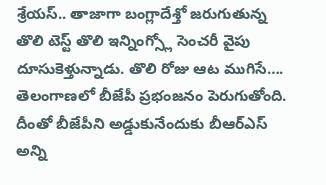శ్రేయస్.. తాజాగా బంగ్లాదేశ్తో జరుగుతున్న తొలి టెస్ట్ తొలి ఇన్నింగ్స్లో సెంచరీ వైపు దూసుకెళ్తున్నాడు. తొలి రోజు ఆట ముగిసే….
తెలంగాణలో బీజేపీ ప్రభంజనం పెరుగుతోంది. దీంతో బీజేపీని అడ్డుకునేందుకు బీఆర్ఎస్ అన్ని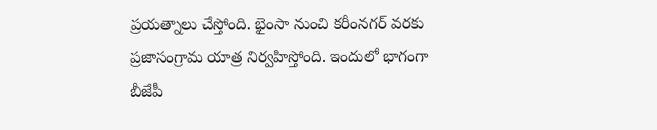ప్రయత్నాలు చేస్తోంది. భైంసా నుంచి కరీంనగర్ వరకు ప్రజాసంగ్రామ యాత్ర నిర్వహిస్తోంది. ఇందులో భాగంగా బీజేపీ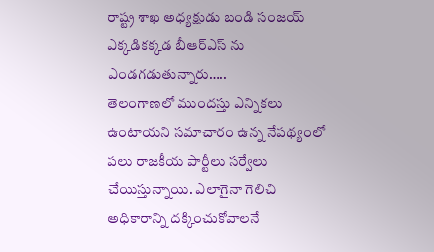రాష్ట్ర శాఖ అధ్యక్షుడు బండి సంజయ్ ఎక్కడికక్కడ బీఆర్ఎస్ ను ఎండగడుతున్నారు…..
తెలంగాణలో ముందస్తు ఎన్నికలు ఉంటాయని సమాచారం ఉన్న నేపథ్యంలో పలు రాజకీయ పార్టీలు సర్వేలు చేయిస్తున్నాయి. ఎలాగైనా గెలిచి అధికారాన్ని దక్కించుకోవాలనే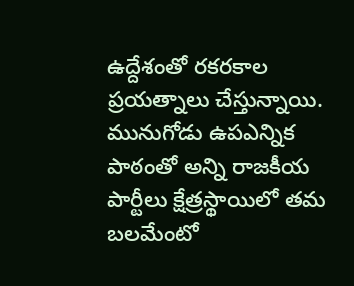ఉద్దేశంతో రకరకాల ప్రయత్నాలు చేస్తున్నాయి. మునుగోడు ఉపఎన్నిక పాఠంతో అన్ని రాజకీయ పార్టీలు క్షేత్రస్థాయిలో తమ బలమేంటో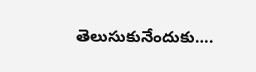తెలుసుకునేందుకు….